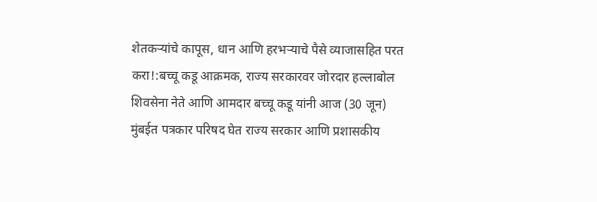शेतकऱ्यांचे कापूस, धान आणि हरभऱ्याचे पैसे व्याजासहित परत करा!:बच्चू कडू आक्रमक, राज्य सरकारवर जोरदार हल्लाबोल
शिवसेना नेते आणि आमदार बच्चू कडू यांनी आज (30 जून) मुंबईत पत्रकार परिषद घेत राज्य सरकार आणि प्रशासकीय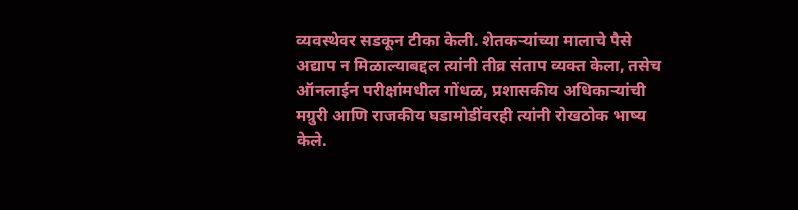व्यवस्थेवर सडकून टीका केली. शेतकऱ्यांच्या मालाचे पैसे अद्याप न मिळाल्याबद्दल त्यांनी तीव्र संताप व्यक्त केला, तसेच ऑनलाईन परीक्षांमधील गोंधळ, प्रशासकीय अधिकाऱ्यांची मग्रुरी आणि राजकीय घडामोडींवरही त्यांनी रोखठोक भाष्य केले.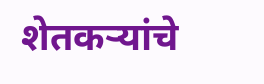शेतकऱ्यांचे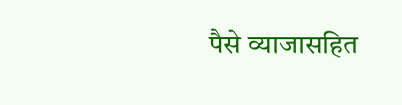पैसे व्याजासहित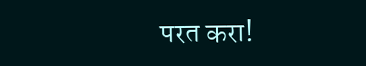परत करा!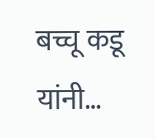बच्चू कडू यांनी…